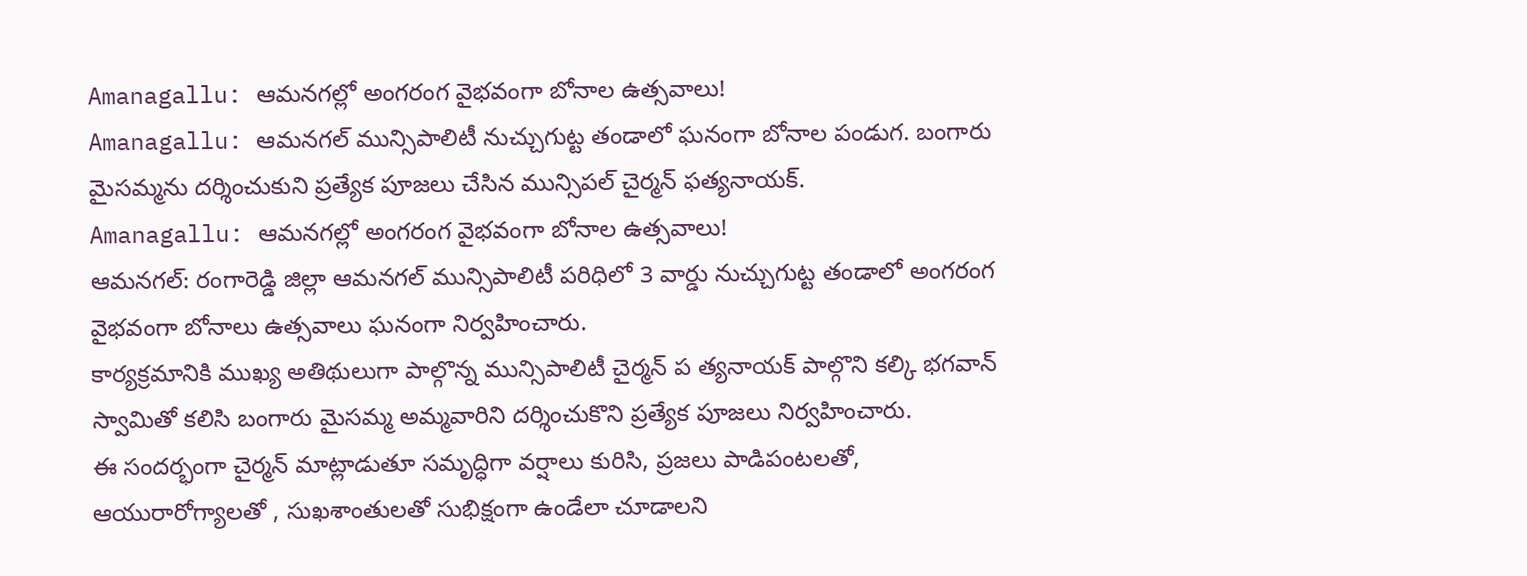Amanagallu: ఆమనగల్లో అంగరంగ వైభవంగా బోనాల ఉత్సవాలు!
Amanagallu: ఆమనగల్ మున్సిపాలిటీ నుచ్చుగుట్ట తండాలో ఘనంగా బోనాల పండుగ. బంగారు మైసమ్మను దర్శించుకుని ప్రత్యేక పూజలు చేసిన మున్సిపల్ చైర్మన్ ఫత్యనాయక్.
Amanagallu: ఆమనగల్లో అంగరంగ వైభవంగా బోనాల ఉత్సవాలు!
ఆమనగల్: రంగారెడ్డి జిల్లా ఆమనగల్ మున్సిపాలిటీ పరిధిలో 3 వార్డు నుచ్చుగుట్ట తండాలో అంగరంగ వైభవంగా బోనాలు ఉత్సవాలు ఘనంగా నిర్వహించారు.
కార్యక్రమానికి ముఖ్య అతిథులుగా పాల్గొన్న మున్సిపాలిటీ చైర్మన్ ప త్యనాయక్ పాల్గొని కల్కి భగవాన్ స్వామితో కలిసి బంగారు మైసమ్మ అమ్మవారిని దర్శించుకొని ప్రత్యేక పూజలు నిర్వహించారు.
ఈ సందర్భంగా చైర్మన్ మాట్లాడుతూ సమృద్ధిగా వర్షాలు కురిసి, ప్రజలు పాడిపంటలతో, ఆయురారోగ్యాలతో , సుఖశాంతులతో సుభిక్షంగా ఉండేలా చూడాలని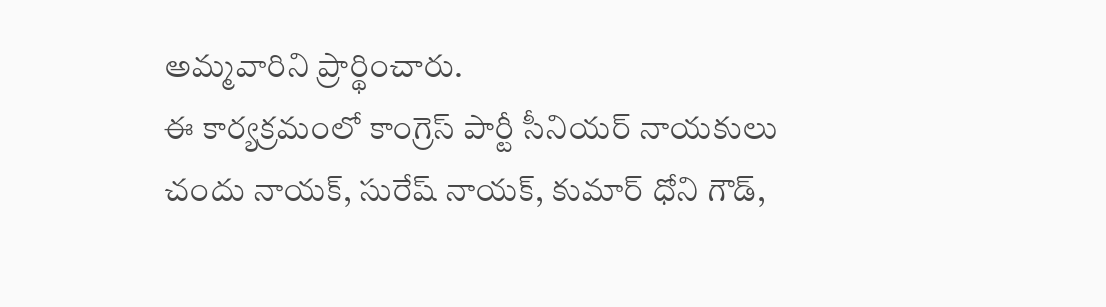అమ్మవారిని ప్రార్థించారు.
ఈ కార్యక్రమంలో కాంగ్రెస్ పార్టీ సీనియర్ నాయకులు చందు నాయక్, సురేష్ నాయక్, కుమార్ ధోని గౌడ్,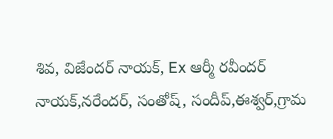శివ, విజేందర్ నాయక్, Ex ఆర్మీ రవీందర్ నాయక్,నరేందర్, సంతోష్, సందీప్,ఈశ్వర్,గ్రామ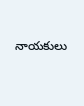నాయకులు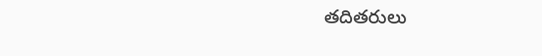తదితరులు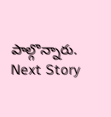పాల్గొన్నారు.
Next Story